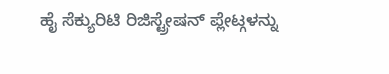ಹೈ ಸೆಕ್ಯುರಿಟಿ ರಿಜಿಸ್ಟ್ರೇಷನ್ ಪ್ಲೇಟ್ಗಳನ್ನು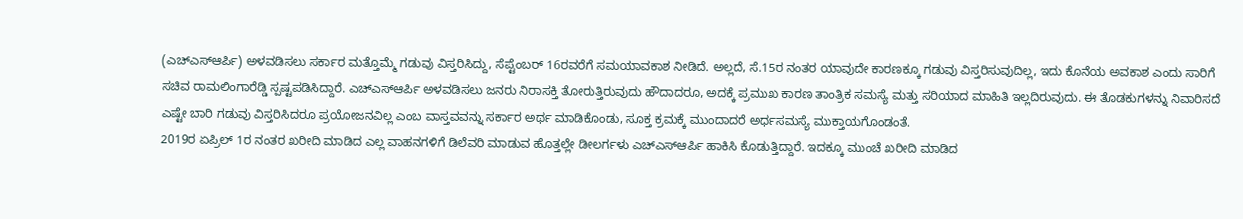(ಎಚ್ಎಸ್ಆರ್ಪಿ) ಅಳವಡಿಸಲು ಸರ್ಕಾರ ಮತ್ತೊಮ್ಮೆ ಗಡುವು ವಿಸ್ತರಿಸಿದ್ದು, ಸೆಪ್ಟೆಂಬರ್ 16ರವರೆಗೆ ಸಮಯಾವಕಾಶ ನೀಡಿದೆ. ಅಲ್ಲದೆ, ಸೆ.15ರ ನಂತರ ಯಾವುದೇ ಕಾರಣಕ್ಕೂ ಗಡುವು ವಿಸ್ತರಿಸುವುದಿಲ್ಲ, ಇದು ಕೊನೆಯ ಅವಕಾಶ ಎಂದು ಸಾರಿಗೆ ಸಚಿವ ರಾಮಲಿಂಗಾರೆಡ್ಡಿ ಸ್ಪಷ್ಟಪಡಿಸಿದ್ದಾರೆ. ಎಚ್ಎಸ್ಆರ್ಪಿ ಅಳವಡಿಸಲು ಜನರು ನಿರಾಸಕ್ತಿ ತೋರುತ್ತಿರುವುದು ಹೌದಾದರೂ, ಅದಕ್ಕೆ ಪ್ರಮುಖ ಕಾರಣ ತಾಂತ್ರಿಕ ಸಮಸ್ಯೆ ಮತ್ತು ಸರಿಯಾದ ಮಾಹಿತಿ ಇಲ್ಲದಿರುವುದು. ಈ ತೊಡಕುಗಳನ್ನು ನಿವಾರಿಸದೆ ಎಷ್ಟೇ ಬಾರಿ ಗಡುವು ವಿಸ್ತರಿಸಿದರೂ ಪ್ರಯೋಜನವಿಲ್ಲ ಎಂಬ ವಾಸ್ತವವನ್ನು ಸರ್ಕಾರ ಅರ್ಥ ಮಾಡಿಕೊಂಡು, ಸೂಕ್ತ ಕ್ರಮಕ್ಕೆ ಮುಂದಾದರೆ ಅರ್ಧಸಮಸ್ಯೆ ಮುಕ್ತಾಯಗೊಂಡಂತೆ.
2019ರ ಏಪ್ರಿಲ್ 1ರ ನಂತರ ಖರೀದಿ ಮಾಡಿದ ಎಲ್ಲ ವಾಹನಗಳಿಗೆ ಡಿಲೆವರಿ ಮಾಡುವ ಹೊತ್ತಲ್ಲೇ ಡೀಲರ್ಗಳು ಎಚ್ಎಸ್ಆರ್ಪಿ ಹಾಕಿಸಿ ಕೊಡುತ್ತಿದ್ದಾರೆ. ಇದಕ್ಕೂ ಮುಂಚೆ ಖರೀದಿ ಮಾಡಿದ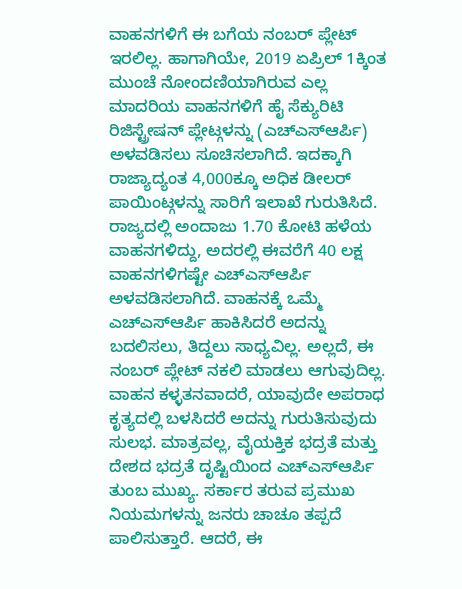ವಾಹನಗಳಿಗೆ ಈ ಬಗೆಯ ನಂಬರ್ ಪ್ಲೇಟ್ ಇರಲಿಲ್ಲ. ಹಾಗಾಗಿಯೇ, 2019 ಏಪ್ರಿಲ್ 1ಕ್ಕಿಂತ ಮುಂಚೆ ನೋಂದಣಿಯಾಗಿರುವ ಎಲ್ಲ ಮಾದರಿಯ ವಾಹನಗಳಿಗೆ ಹೈ ಸೆಕ್ಯುರಿಟಿ ರಿಜಿಸ್ಟ್ರೇಷನ್ ಪ್ಲೇಟ್ಗಳನ್ನು (ಎಚ್ಎಸ್ಆರ್ಪಿ) ಅಳವಡಿಸಲು ಸೂಚಿಸಲಾಗಿದೆ. ಇದಕ್ಕಾಗಿ ರಾಜ್ಯಾದ್ಯಂತ 4,000ಕ್ಕೂ ಅಧಿಕ ಡೀಲರ್ ಪಾಯಿಂಟ್ಗಳನ್ನು ಸಾರಿಗೆ ಇಲಾಖೆ ಗುರುತಿಸಿದೆ.
ರಾಜ್ಯದಲ್ಲಿ ಅಂದಾಜು 1.70 ಕೋಟಿ ಹಳೆಯ ವಾಹನಗಳಿದ್ದು, ಅದರಲ್ಲಿ ಈವರೆಗೆ 40 ಲಕ್ಷ ವಾಹನಗಳಿಗಷ್ಟೇ ಎಚ್ಎಸ್ಆರ್ಪಿ ಅಳವಡಿಸಲಾಗಿದೆ. ವಾಹನಕ್ಕೆ ಒಮ್ಮೆ ಎಚ್ಎಸ್ಆರ್ಪಿ ಹಾಕಿಸಿದರೆ ಅದನ್ನು ಬದಲಿಸಲು, ತಿದ್ದಲು ಸಾಧ್ಯವಿಲ್ಲ. ಅಲ್ಲದೆ, ಈ ನಂಬರ್ ಪ್ಲೇಟ್ ನಕಲಿ ಮಾಡಲು ಆಗುವುದಿಲ್ಲ. ವಾಹನ ಕಳ್ಳತನವಾದರೆ, ಯಾವುದೇ ಅಪರಾಧ ಕೃತ್ಯದಲ್ಲಿ ಬಳಸಿದರೆ ಅದನ್ನು ಗುರುತಿಸುವುದು ಸುಲಭ. ಮಾತ್ರವಲ್ಲ, ವೈಯಕ್ತಿಕ ಭದ್ರತೆ ಮತ್ತು ದೇಶದ ಭದ್ರತೆ ದೃಷ್ಟಿಯಿಂದ ಎಚ್ಎಸ್ಆರ್ಪಿ ತುಂಬ ಮುಖ್ಯ. ಸರ್ಕಾರ ತರುವ ಪ್ರಮುಖ ನಿಯಮಗಳನ್ನು ಜನರು ಚಾಚೂ ತಪ್ಪದೆ ಪಾಲಿಸುತ್ತಾರೆ. ಆದರೆ, ಈ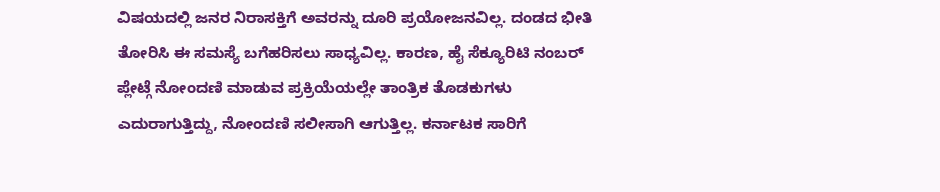ವಿಷಯದಲ್ಲಿ ಜನರ ನಿರಾಸಕ್ತಿಗೆ ಅವರನ್ನು ದೂರಿ ಪ್ರಯೋಜನವಿಲ್ಲ. ದಂಡದ ಭೀತಿ ತೋರಿಸಿ ಈ ಸಮಸ್ಯೆ ಬಗೆಹರಿಸಲು ಸಾಧ್ಯವಿಲ್ಲ. ಕಾರಣ, ಹೈ ಸೆಕ್ಯೂರಿಟಿ ನಂಬರ್ ಪ್ಲೇಟ್ಗೆ ನೋಂದಣಿ ಮಾಡುವ ಪ್ರಕ್ರಿಯೆಯಲ್ಲೇ ತಾಂತ್ರಿಕ ತೊಡಕುಗಳು ಎದುರಾಗುತ್ತಿದ್ದು, ನೋಂದಣಿ ಸಲೀಸಾಗಿ ಆಗುತ್ತಿಲ್ಲ. ಕರ್ನಾಟಕ ಸಾರಿಗೆ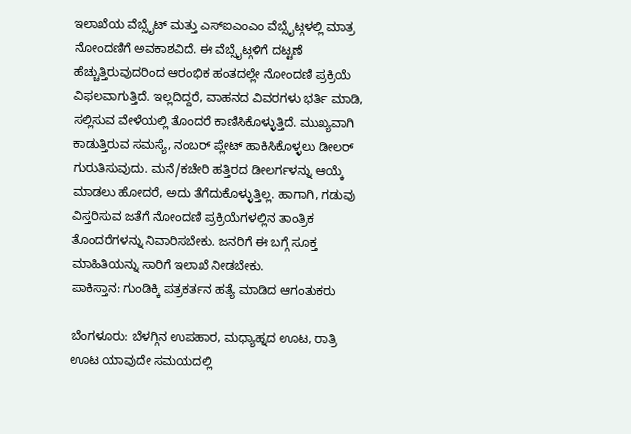ಇಲಾಖೆಯ ವೆಬ್ಸೈಟ್ ಮತ್ತು ಎಸ್ಐಎಂಎಂ ವೆಬ್ಸೈಟ್ಗಳಲ್ಲಿ ಮಾತ್ರ ನೋಂದಣಿಗೆ ಅವಕಾಶವಿದೆ. ಈ ವೆಬ್ಸೈಟ್ಗಳಿಗೆ ದಟ್ಟಣೆ ಹೆಚ್ಚುತ್ತಿರುವುದರಿಂದ ಆರಂಭಿಕ ಹಂತದಲ್ಲೇ ನೋಂದಣಿ ಪ್ರಕ್ರಿಯೆ ವಿಫಲವಾಗುತ್ತಿದೆ. ಇಲ್ಲದಿದ್ದರೆ, ವಾಹನದ ವಿವರಗಳು ಭರ್ತಿ ಮಾಡಿ, ಸಲ್ಲಿಸುವ ವೇಳೆಯಲ್ಲಿ ತೊಂದರೆ ಕಾಣಿಸಿಕೊಳ್ಳುತ್ತಿದೆ. ಮುಖ್ಯವಾಗಿ ಕಾಡುತ್ತಿರುವ ಸಮಸ್ಯೆ, ನಂಬರ್ ಪ್ಲೇಟ್ ಹಾಕಿಸಿಕೊಳ್ಳಲು ಡೀಲರ್ ಗುರುತಿಸುವುದು. ಮನೆ/ಕಚೇರಿ ಹತ್ತಿರದ ಡೀಲರ್ಗಳನ್ನು ಆಯ್ಕೆ ಮಾಡಲು ಹೋದರೆ, ಅದು ತೆಗೆದುಕೊಳ್ಳುತ್ತಿಲ್ಲ. ಹಾಗಾಗಿ, ಗಡುವು ವಿಸ್ತರಿಸುವ ಜತೆಗೆ ನೋಂದಣಿ ಪ್ರಕ್ರಿಯೆಗಳಲ್ಲಿನ ತಾಂತ್ರಿಕ ತೊಂದರೆಗಳನ್ನು ನಿವಾರಿಸಬೇಕು. ಜನರಿಗೆ ಈ ಬಗ್ಗೆ ಸೂಕ್ತ ಮಾಹಿತಿಯನ್ನು ಸಾರಿಗೆ ಇಲಾಖೆ ನೀಡಬೇಕು.
ಪಾಕಿಸ್ತಾನ: ಗುಂಡಿಕ್ಕಿ ಪತ್ರಕರ್ತನ ಹತ್ಯೆ ಮಾಡಿದ ಆಗಂತುಕರು

ಬೆಂಗಳೂರು: ಬೆಳಗ್ಗಿನ ಉಪಹಾರ, ಮಧ್ಯಾಹ್ನದ ಊಟ, ರಾತ್ರಿ ಊಟ ಯಾವುದೇ ಸಮಯದಲ್ಲಿ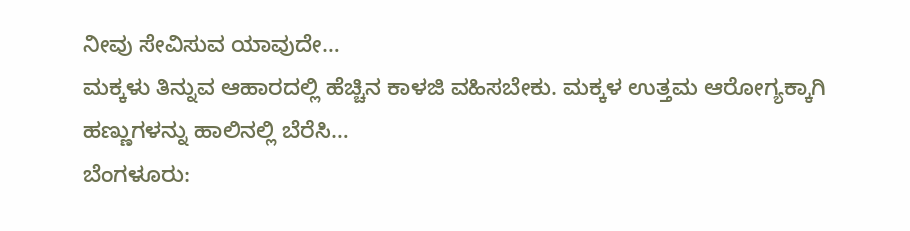ನೀವು ಸೇವಿಸುವ ಯಾವುದೇ…
ಮಕ್ಕಳು ತಿನ್ನುವ ಆಹಾರದಲ್ಲಿ ಹೆಚ್ಚಿನ ಕಾಳಜಿ ವಹಿಸಬೇಕು. ಮಕ್ಕಳ ಉತ್ತಮ ಆರೋಗ್ಯಕ್ಕಾಗಿ ಹಣ್ಣುಗಳನ್ನು ಹಾಲಿನಲ್ಲಿ ಬೆರೆಸಿ…
ಬೆಂಗಳೂರು: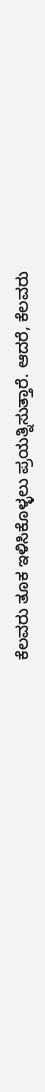ಕೆಲವರು ತೂಕ ಇಳಿಸಿಕೊಳ್ಳಲು ಪ್ರಯತ್ನಿಸುತ್ತಾರೆ. ಆದರೆ, ಕೆಲವರು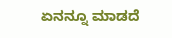ಏನನ್ನೂ ಮಾಡದೆ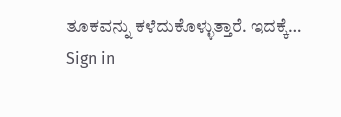ತೂಕವನ್ನು ಕಳೆದುಕೊಳ್ಳುತ್ತಾರೆ. ಇದಕ್ಕೆ…
Sign in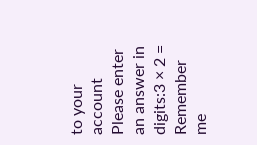to your account
Please enter an answer in digits:3 × 2 =
Remember me